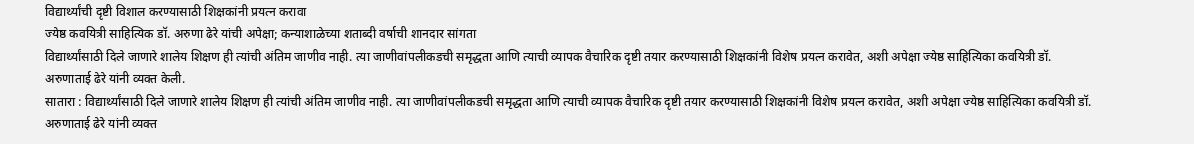विद्यार्थ्यांची दृष्टी विशाल करण्यासाठी शिक्षकांनी प्रयत्न करावा
ज्येष्ठ कवयित्री साहित्यिक डॉ. अरुणा ढेरे यांची अपेक्षा; कन्याशाळेच्या शताब्दी वर्षाची शानदार सांगता
विद्यार्थ्यांसाठी दिले जाणारे शालेय शिक्षण ही त्यांची अंतिम जाणीव नाही. त्या जाणीवांपलीकडची समृद्धता आणि त्याची व्यापक वैचारिक दृष्टी तयार करण्यासाठी शिक्षकांनी विशेष प्रयत्न करावेत, अशी अपेक्षा ज्येष्ठ साहित्यिका कवयित्री डॉ. अरुणाताई ढेरे यांनी व्यक्त केली.
सातारा : विद्यार्थ्यांसाठी दिले जाणारे शालेय शिक्षण ही त्यांची अंतिम जाणीव नाही. त्या जाणीवांपलीकडची समृद्धता आणि त्याची व्यापक वैचारिक दृष्टी तयार करण्यासाठी शिक्षकांनी विशेष प्रयत्न करावेत, अशी अपेक्षा ज्येष्ठ साहित्यिका कवयित्री डॉ. अरुणाताई ढेरे यांनी व्यक्त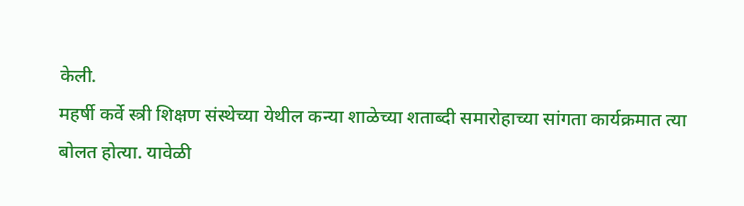केली.
महर्षी कर्वे स्त्री शिक्षण संस्थेच्या येथील कन्या शाळेच्या शताब्दी समारोहाच्या सांगता कार्यक्रमात त्या बोलत होत्या. यावेळी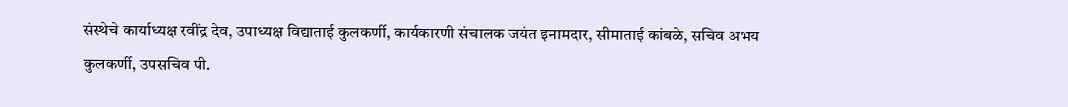संस्थेचे कार्याध्यक्ष रवींद्र देव, उपाध्यक्ष विद्याताई कुलकर्णी, कार्यकारणी संचालक जयंत इनामदार, सीमाताई कांबळे, सचिव अभय कुलकर्णी, उपसचिव पी.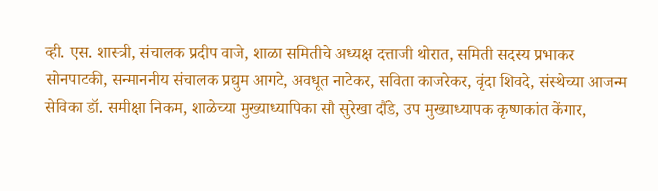व्ही. एस. शास्त्री, संचालक प्रदीप वाजे, शाळा समितीचे अध्यक्ष दत्ताजी थोरात, समिती सदस्य प्रभाकर सोनपाटकी, सन्माननीय संचालक प्रद्युम आगटे, अवधूत नाटेकर, सविता काजरेकर, वृंदा शिवदे, संस्थेच्या आजन्म सेविका डॉ. समीक्षा निकम, शाळेच्या मुख्याध्यापिका सौ सुरेखा दौंडे, उप मुख्याध्यापक कृष्णकांत केंगार,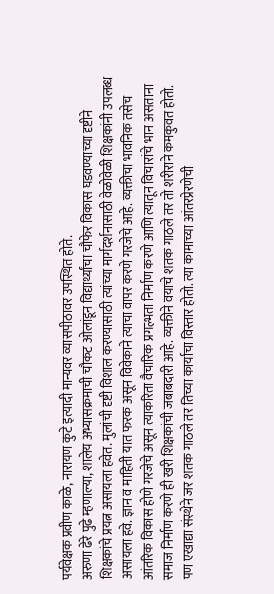पर्यवेक्षक प्रवीण काळे, नारायण कुटे इत्यादी मान्यवर व्यासपीठावर उपस्थित होते.
अरुणा ढेरे पुढे म्हणाल्या, शालेय अभ्यासक्रमाची चौकट ओलांडून विद्यार्थ्यांचा चौफेर विकास घडवण्याच्या दृष्टीने शिक्षकांचे प्रयत्न असायला हवेत. मुलांची दृष्टी विशाल करण्यासाठी त्यांच्या मार्गदर्शनासाठी वेळोवेळी शिक्षकांनी उपलब्ध असायला हवे. ज्ञान व माहिती यात फरक असून विवेकाने त्याचा वापर करणे गरजेचे आहे. व्यक्तीचा भावनिक तसेच आंतरिक विकास होणे गरजेचे असून त्याकरिता वैचारिक प्रगल्भता निर्माण करणे आणि त्यातून विचारांचे भान असताना समाज निर्माण करणे ही खरी शिक्षकांची जबाबदारी आहे. व्यक्तीने वयाचे शतक गाठले तर तो शरीराने कमकुवत होतो. पण एखाद्या संस्थेने जर शतक गाठले तर तिच्या कार्याचा विस्तार होतो. त्या कामाच्या आंतरप्रेरणेची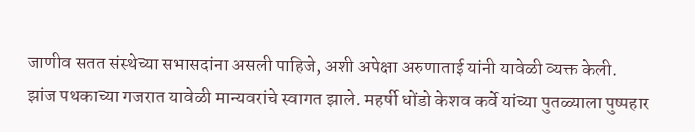जाणीव सतत संस्थेच्या सभासदांना असली पाहिजे, अशी अपेक्षा अरुणाताई यांनी यावेळी व्यक्त केली.
झांज पथकाच्या गजरात यावेळी मान्यवरांचे स्वागत झाले. महर्षी धोंडो केशव कर्वे यांच्या पुतळ्याला पुष्पहार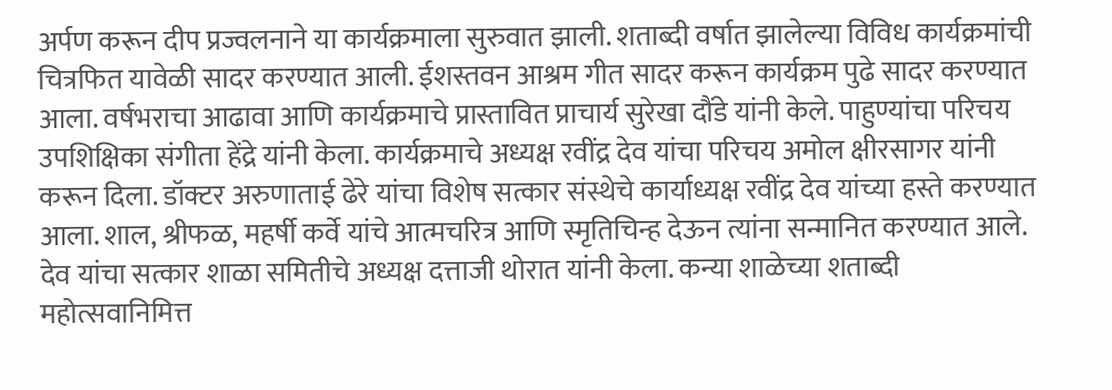अर्पण करून दीप प्रज्वलनाने या कार्यक्रमाला सुरुवात झाली. शताब्दी वर्षात झालेल्या विविध कार्यक्रमांची चित्रफित यावेळी सादर करण्यात आली. ईशस्तवन आश्रम गीत सादर करून कार्यक्रम पुढे सादर करण्यात आला. वर्षभराचा आढावा आणि कार्यक्रमाचे प्रास्तावित प्राचार्य सुरेखा दौंडे यांनी केले. पाहुण्यांचा परिचय उपशिक्षिका संगीता हेंद्रे यांनी केला. कार्यक्रमाचे अध्यक्ष रवींद्र देव यांचा परिचय अमोल क्षीरसागर यांनी करून दिला. डॉक्टर अरुणाताई ढेरे यांचा विशेष सत्कार संस्थेचे कार्याध्यक्ष रवींद्र देव यांच्या हस्ते करण्यात आला. शाल, श्रीफळ, महर्षी कर्वे यांचे आत्मचरित्र आणि स्मृतिचिन्ह देऊन त्यांना सन्मानित करण्यात आले. देव यांचा सत्कार शाळा समितीचे अध्यक्ष दत्ताजी थोरात यांनी केला. कन्या शाळेच्या शताब्दी महोत्सवानिमित्त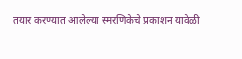तयार करण्यात आलेल्या स्मरणिकेचे प्रकाशन यावेळी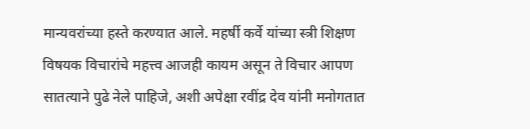मान्यवरांच्या हस्ते करण्यात आले. महर्षी कर्वे यांच्या स्त्री शिक्षण विषयक विचारांचे महत्त्व आजही कायम असून ते विचार आपण सातत्याने पुढे नेले पाहिजे, अशी अपेक्षा रवींद्र देव यांनी मनोगतात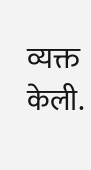व्यक्त केली.